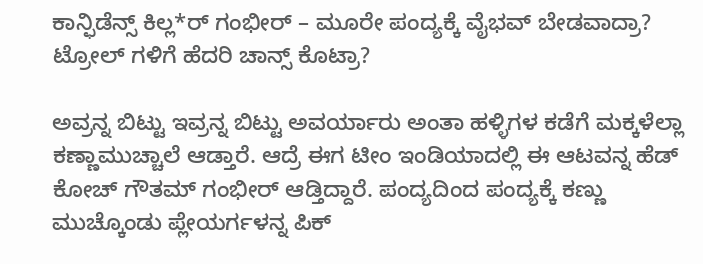ಕಾನ್ಫಿಡೆನ್ಸ್ ಕಿಲ್ಲ*ರ್ ಗಂಭೀರ್ – ಮೂರೇ ಪಂದ್ಯಕ್ಕೆ ವೈಭವ್ ಬೇಡವಾದ್ರಾ?
ಟ್ರೋಲ್ ಗಳಿಗೆ ಹೆದರಿ ಚಾನ್ಸ್ ಕೊಟ್ರಾ?

ಅವ್ರನ್ನ ಬಿಟ್ಟು ಇವ್ರನ್ನ ಬಿಟ್ಟು ಅವರ್ಯಾರು ಅಂತಾ ಹಳ್ಳಿಗಳ ಕಡೆಗೆ ಮಕ್ಕಳೆಲ್ಲಾ ಕಣ್ಣಾಮುಚ್ಚಾಲೆ ಆಡ್ತಾರೆ. ಆದ್ರೆ ಈಗ ಟೀಂ ಇಂಡಿಯಾದಲ್ಲಿ ಈ ಆಟವನ್ನ ಹೆಡ್ ಕೋಚ್ ಗೌತಮ್ ಗಂಭೀರ್ ಆಡ್ತಿದ್ದಾರೆ. ಪಂದ್ಯದಿಂದ ಪಂದ್ಯಕ್ಕೆ ಕಣ್ಣು ಮುಚ್ಕೊಂಡು ಪ್ಲೇಯರ್ಗಳನ್ನ ಪಿಕ್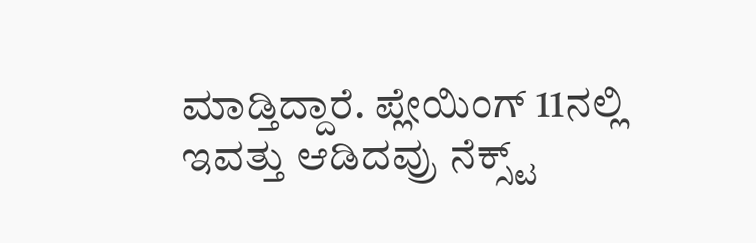ಮಾಡ್ತಿದ್ದಾರೆ. ಪ್ಲೇಯಿಂಗ್ 11ನಲ್ಲಿ ಇವತ್ತು ಆಡಿದವ್ರು ನೆಕ್ಸ್ಟ್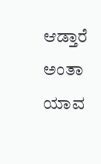ಆಡ್ತಾರೆ ಅಂತಾ ಯಾವ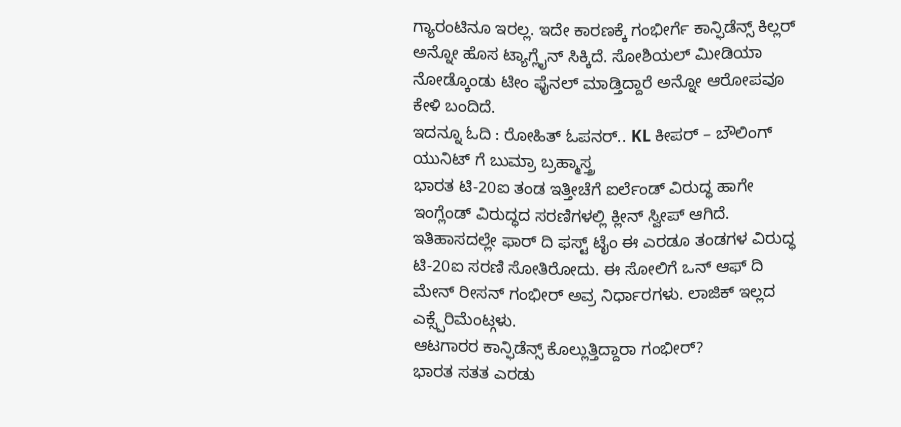ಗ್ಯಾರಂಟಿನೂ ಇರಲ್ಲ. ಇದೇ ಕಾರಣಕ್ಕೆ ಗಂಭೀರ್ಗೆ ಕಾನ್ಫಿಡೆನ್ಸ್ ಕಿಲ್ಲರ್ ಅನ್ನೋ ಹೊಸ ಟ್ಯಾಗ್ಲೈನ್ ಸಿಕ್ಕಿದೆ. ಸೋಶಿಯಲ್ ಮೀಡಿಯಾ ನೋಡ್ಕೊಂಡು ಟೀಂ ಫೈನಲ್ ಮಾಡ್ತಿದ್ದಾರೆ ಅನ್ನೋ ಆರೋಪವೂ ಕೇಳಿ ಬಂದಿದೆ.
ಇದನ್ನೂ ಓದಿ : ರೋಹಿತ್ ಓಪನರ್.. KL ಕೀಪರ್ – ಬೌಲಿಂಗ್ ಯುನಿಟ್ ಗೆ ಬುಮ್ರಾ ಬ್ರಹ್ಮಾಸ್ತ್ರ
ಭಾರತ ಟಿ-20ಐ ತಂಡ ಇತ್ತೀಚೆಗೆ ಐರ್ಲೆಂಡ್ ವಿರುದ್ಧ ಹಾಗೇ ಇಂಗ್ಲೆಂಡ್ ವಿರುದ್ಧದ ಸರಣಿಗಳಲ್ಲಿ ಕ್ಲೀನ್ ಸ್ವೀಪ್ ಆಗಿದೆ. ಇತಿಹಾಸದಲ್ಲೇ ಫಾರ್ ದಿ ಫಸ್ಟ್ ಟೈಂ ಈ ಎರಡೂ ತಂಡಗಳ ವಿರುದ್ಧ ಟಿ-20ಐ ಸರಣಿ ಸೋತಿರೋದು. ಈ ಸೋಲಿಗೆ ಒನ್ ಆಫ್ ದಿ ಮೇನ್ ರೀಸನ್ ಗಂಭೀರ್ ಅವ್ರ ನಿರ್ಧಾರಗಳು. ಲಾಜಿಕ್ ಇಲ್ಲದ ಎಕ್ಸ್ಪೆರಿಮೆಂಟ್ಗಳು.
ಆಟಗಾರರ ಕಾನ್ಫಿಡೆನ್ಸ್ ಕೊಲ್ಲುತ್ತಿದ್ದಾರಾ ಗಂಭೀರ್?
ಭಾರತ ಸತತ ಎರಡು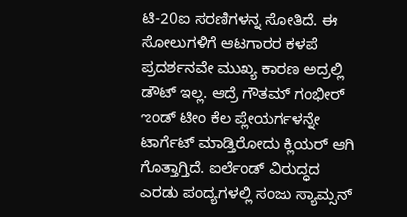ಟಿ-20ಐ ಸರಣಿಗಳನ್ನ ಸೋತಿದೆ. ಈ ಸೋಲುಗಳಿಗೆ ಆಟಗಾರರ ಕಳಪೆ ಪ್ರದರ್ಶನವೇ ಮುಖ್ಯ ಕಾರಣ ಅದ್ರಲ್ಲಿ ಡೌಟ್ ಇಲ್ಲ. ಆದ್ರೆ ಗೌತಮ್ ಗಂಭೀರ್ ಌಂಡ್ ಟೀಂ ಕೆಲ ಪ್ಲೇಯರ್ಗಳನ್ನೇ ಟಾರ್ಗೆಟ್ ಮಾಡ್ತಿರೋದು ಕ್ಲಿಯರ್ ಆಗಿ ಗೊತ್ತಾಗ್ತಿದೆ. ಐರ್ಲೆಂಡ್ ವಿರುದ್ಧದ ಎರಡು ಪಂದ್ಯಗಳಲ್ಲಿ ಸಂಜು ಸ್ಯಾಮ್ಸನ್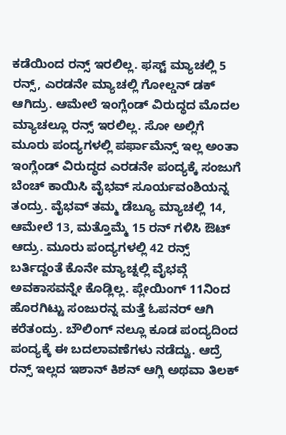ಕಡೆಯಿಂದ ರನ್ಸ್ ಇರಲಿಲ್ಲ. ಫಸ್ಟ್ ಮ್ಯಾಚಲ್ಲಿ 5 ರನ್ಸ್, ಎರಡನೇ ಮ್ಯಾಚಲ್ಲಿ ಗೋಲ್ಡನ್ ಡಕ್ ಆಗಿದ್ರು. ಆಮೇಲೆ ಇಂಗ್ಲೆಂಡ್ ವಿರುದ್ಧದ ಮೊದಲ ಮ್ಯಾಚಲ್ಲೂ ರನ್ಸ್ ಇರಲಿಲ್ಲ. ಸೋ ಅಲ್ಲಿಗೆ ಮೂರು ಪಂದ್ಯಗಳಲ್ಲಿ ಪರ್ಫಾಮೆನ್ಸ್ ಇಲ್ಲ ಅಂತಾ ಇಂಗ್ಲೆಂಡ್ ವಿರುದ್ಧದ ಎರಡನೇ ಪಂದ್ಯಕ್ಕೆ ಸಂಜುಗೆ ಬೆಂಚ್ ಕಾಯಿಸಿ ವೈಭವ್ ಸೂರ್ಯವಂಶಿಯನ್ನ ತಂದ್ರು. ವೈಭವ್ ತಮ್ಮ ಡೆಬ್ಯೂ ಮ್ಯಾಚಲ್ಲಿ 14, ಆಮೇಲೆ 13, ಮತ್ತೊಮ್ಮೆ 15 ರನ್ ಗಳಿಸಿ ಔಟ್ ಆದ್ರು. ಮೂರು ಪಂದ್ಯಗಳಲ್ಲಿ 42 ರನ್ಸ್ ಬರ್ತಿದ್ದಂತೆ ಕೊನೇ ಮ್ಯಾಚ್ನಲ್ಲಿ ವೈಭವ್ಗೆ ಅವಕಾಸವನ್ನೇ ಕೊಡ್ಲಿಲ್ಲ. ಪ್ಲೇಯಿಂಗ್ 11ನಿಂದ ಹೊರಗಿಟ್ಟು ಸಂಜುರನ್ನ ಮತ್ತೆ ಓಪನರ್ ಆಗಿ ಕರೆತಂದ್ರು. ಬೌಲಿಂಗ್ ನಲ್ಲೂ ಕೂಡ ಪಂದ್ಯದಿಂದ ಪಂದ್ಯಕ್ಕೆ ಈ ಬದಲಾವಣೆಗಳು ನಡೆದ್ವು. ಆದ್ರೆ ರನ್ಸ್ ಇಲ್ಲದ ಇಶಾನ್ ಕಿಶನ್ ಆಗ್ಲಿ ಅಥವಾ ತಿಲಕ್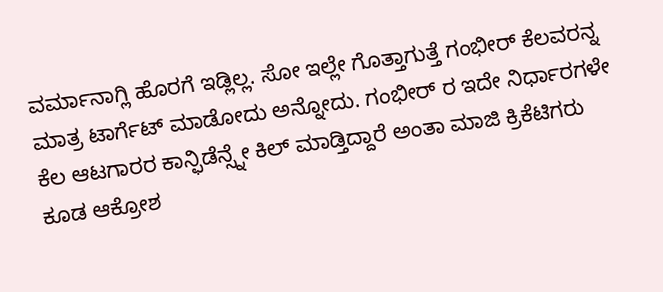ವರ್ಮಾನಾಗ್ಲಿ ಹೊರಗೆ ಇಡ್ಲಿಲ್ಲ. ಸೋ ಇಲ್ಲೇ ಗೊತ್ತಾಗುತ್ತೆ ಗಂಭೀರ್ ಕೆಲವರನ್ನ ಮಾತ್ರ ಟಾರ್ಗೆಟ್ ಮಾಡೋದು ಅನ್ನೋದು. ಗಂಭೀರ್ ರ ಇದೇ ನಿರ್ಧಾರಗಳೇ ಕೆಲ ಆಟಗಾರರ ಕಾನ್ಫಿಡೆನ್ಸ್ನೇ ಕಿಲ್ ಮಾಡ್ತಿದ್ದಾರೆ ಅಂತಾ ಮಾಜಿ ಕ್ರಿಕೆಟಿಗರು ಕೂಡ ಆಕ್ರೋಶ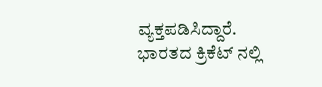ವ್ಯಕ್ತಪಡಿಸಿದ್ದಾರೆ.
ಭಾರತದ ಕ್ರಿಕೆಟ್ ನಲ್ಲಿ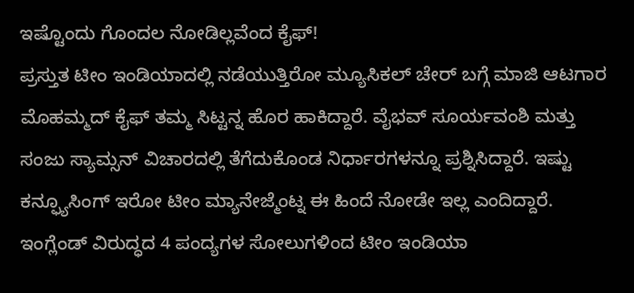ಇಷ್ಟೊಂದು ಗೊಂದಲ ನೋಡಿಲ್ಲವೆಂದ ಕೈಫ್!
ಪ್ರಸ್ತುತ ಟೀಂ ಇಂಡಿಯಾದಲ್ಲಿ ನಡೆಯುತ್ತಿರೋ ಮ್ಯೂಸಿಕಲ್ ಚೇರ್ ಬಗ್ಗೆ ಮಾಜಿ ಆಟಗಾರ ಮೊಹಮ್ಮದ್ ಕೈಫ್ ತಮ್ಮ ಸಿಟ್ಟನ್ನ ಹೊರ ಹಾಕಿದ್ದಾರೆ. ವೈಭವ್ ಸೂರ್ಯವಂಶಿ ಮತ್ತು ಸಂಜು ಸ್ಯಾಮ್ಸನ್ ವಿಚಾರದಲ್ಲಿ ತೆಗೆದುಕೊಂಡ ನಿರ್ಧಾರಗಳನ್ನೂ ಪ್ರಶ್ನಿಸಿದ್ದಾರೆ. ಇಷ್ಟು ಕನ್ಫ್ಯೂಸಿಂಗ್ ಇರೋ ಟೀಂ ಮ್ಯಾನೇಜ್ಮೆಂಟ್ನ ಈ ಹಿಂದೆ ನೋಡೇ ಇಲ್ಲ ಎಂದಿದ್ದಾರೆ. ಇಂಗ್ಲೆಂಡ್ ವಿರುದ್ಧದ 4 ಪಂದ್ಯಗಳ ಸೋಲುಗಳಿಂದ ಟೀಂ ಇಂಡಿಯಾ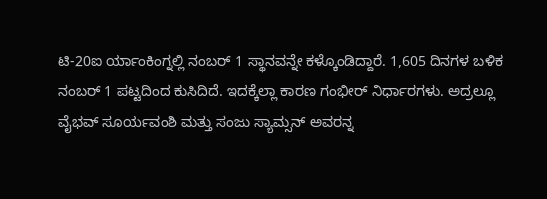ಟಿ-20ಐ ರ್ಯಾಂಕಿಂಗ್ನಲ್ಲಿ ನಂಬರ್ 1 ಸ್ಥಾನವನ್ನೇ ಕಳ್ಕೊಂಡಿದ್ದಾರೆ. 1,605 ದಿನಗಳ ಬಳಿಕ ನಂಬರ್ 1 ಪಟ್ಟದಿಂದ ಕುಸಿದಿದೆ. ಇದಕ್ಕೆಲ್ಲಾ ಕಾರಣ ಗಂಭೀರ್ ನಿರ್ಧಾರಗಳು. ಅದ್ರಲ್ಲೂ ವೈಭವ್ ಸೂರ್ಯವಂಶಿ ಮತ್ತು ಸಂಜು ಸ್ಯಾಮ್ಸನ್ ಅವರನ್ನ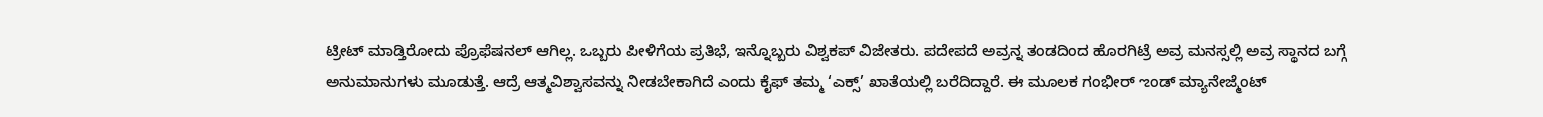ಟ್ರೀಟ್ ಮಾಡ್ತಿರೋದು ಪ್ರೊಫೆಷನಲ್ ಆಗಿಲ್ಲ. ಒಬ್ಬರು ಪೀಳಿಗೆಯ ಪ್ರತಿಭೆ, ಇನ್ನೊಬ್ಬರು ವಿಶ್ವಕಪ್ ವಿಜೇತರು. ಪದೇಪದೆ ಅವ್ರನ್ನ ತಂಡದಿಂದ ಹೊರಗಿಟ್ರೆ ಅವ್ರ ಮನಸ್ಸಲ್ಲಿ ಅವ್ರ ಸ್ಥಾನದ ಬಗ್ಗೆ ಅನುಮಾನುಗಳು ಮೂಡುತ್ತೆ. ಆದ್ರೆ ಆತ್ಮವಿಶ್ವಾಸವನ್ನು ನೀಡಬೇಕಾಗಿದೆ ಎಂದು ಕೈಫ್ ತಮ್ಮ ‘ಎಕ್ಸ್’ ಖಾತೆಯಲ್ಲಿ ಬರೆದಿದ್ದಾರೆ. ಈ ಮೂಲಕ ಗಂಭೀರ್ ಌಂಡ್ ಮ್ಯಾನೇಜ್ಮೆಂಟ್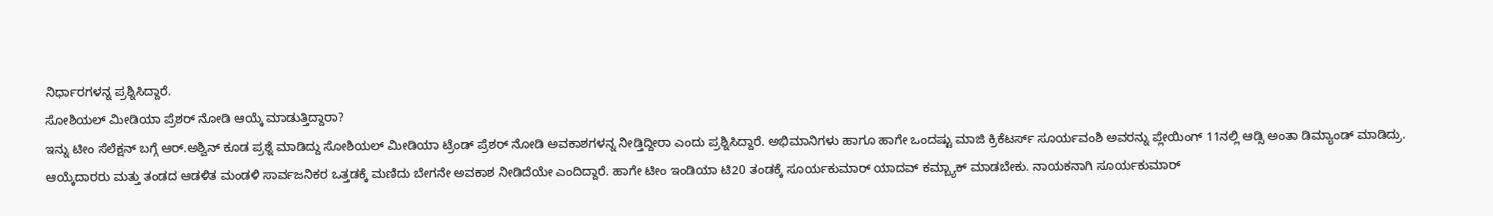ನಿರ್ಧಾರಗಳನ್ನ ಪ್ರಶ್ನಿಸಿದ್ದಾರೆ.
ಸೋಶಿಯಲ್ ಮೀಡಿಯಾ ಪ್ರೆಶರ್ ನೋಡಿ ಆಯ್ಕೆ ಮಾಡುತ್ತಿದ್ದಾರಾ?
ಇನ್ನು ಟೀಂ ಸೆಲೆಕ್ಷನ್ ಬಗ್ಗೆ ಆರ್.ಅಶ್ವಿನ್ ಕೂಡ ಪ್ರಶ್ನೆ ಮಾಡಿದ್ದು ಸೋಶಿಯಲ್ ಮೀಡಿಯಾ ಟ್ರೆಂಡ್ ಪ್ರೆಶರ್ ನೋಡಿ ಅವಕಾಶಗಳನ್ನ ನೀಡ್ತಿದ್ದೀರಾ ಎಂದು ಪ್ರಶ್ನಿಸಿದ್ದಾರೆ. ಅಭಿಮಾನಿಗಳು ಹಾಗೂ ಹಾಗೇ ಒಂದಷ್ಟು ಮಾಜಿ ಕ್ರಿಕೆಟರ್ಸ್ ಸೂರ್ಯವಂಶಿ ಅವರನ್ನು ಪ್ಲೇಯಿಂಗ್ 11ನಲ್ಲಿ ಆಡ್ಸಿ ಅಂತಾ ಡಿಮ್ಯಾಂಡ್ ಮಾಡಿದ್ರು. ಆಯ್ಕೆದಾರರು ಮತ್ತು ತಂಡದ ಆಡಳಿತ ಮಂಡಳಿ ಸಾರ್ವಜನಿಕರ ಒತ್ತಡಕ್ಕೆ ಮಣಿದು ಬೇಗನೇ ಅವಕಾಶ ನೀಡಿದೆಯೇ ಎಂದಿದ್ದಾರೆ. ಹಾಗೇ ಟೀಂ ಇಂಡಿಯಾ ಟಿ20 ತಂಡಕ್ಕೆ ಸೂರ್ಯಕುಮಾರ್ ಯಾದವ್ ಕಮ್ಬ್ಯಾಕ್ ಮಾಡಬೇಕು. ನಾಯಕನಾಗಿ ಸೂರ್ಯಕುಮಾರ್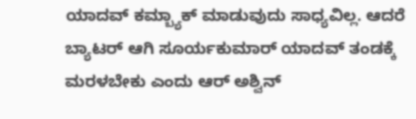ಯಾದವ್ ಕಮ್ಬ್ಯಾಕ್ ಮಾಡುವುದು ಸಾಧ್ಯವಿಲ್ಲ. ಆದರೆ ಬ್ಯಾಟರ್ ಆಗಿ ಸೂರ್ಯಕುಮಾರ್ ಯಾದವ್ ತಂಡಕ್ಕೆ ಮರಳಬೇಕು ಎಂದು ಆರ್ ಅಶ್ವಿನ್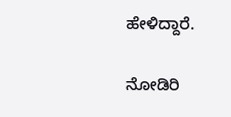ಹೇಳಿದ್ದಾರೆ.

ನೋಡಿರಿ